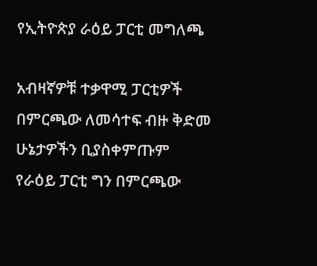የኢትዮጵያ ራዕይ ፓርቲ መግለጫ

አብዛኛዎቹ ተቃዋሚ ፓርቲዎች በምርጫው ለመሳተፍ ብዙ ቅድመ ሁኔታዎችን ቢያስቀምጡም የራዕይ ፓርቲ ግን በምርጫው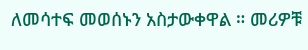ለመሳተፍ መወሰኑን አስታውቀዋል ። መሪዎቹ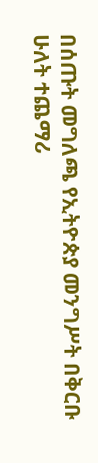በሰጡት መግለጫ የኢትዮጵያ መንግሥት በቅርቡ ሁለት ተጨማሪ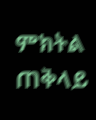ምክትል ጠቅላይ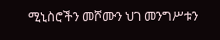ሚኒስሮችን መሾሙን ህገ መንግሥቱን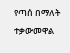የጣሰ በማለት ተቃውመዋል